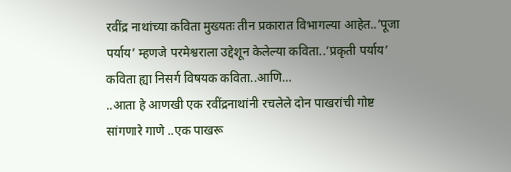रवींद्र नाथांच्या कविता मुख्यतः तीन प्रकारात विभागल्या आहेत..’पूजा पर्याय’ म्हणजे परमेश्वराला उद्देशून केलेल्या कविता..’प्रकृती पर्याय’ कविता ह्या निसर्ग विषयक कविता..आणि…
..आता हे आणखी एक रवींद्रनाथांनी रचलेले दोन पाखरांची गोष्ट सांगणारे गाणे ..एक पाखरू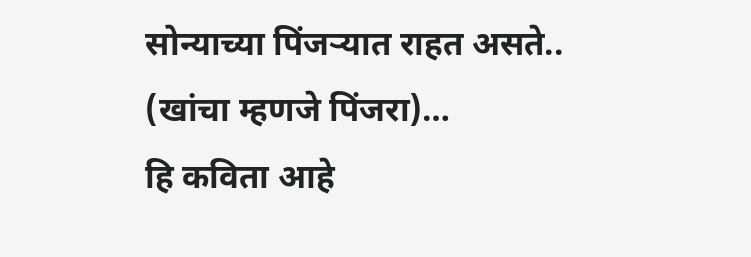सोन्याच्या पिंजऱ्यात राहत असते.. (खांचा म्हणजे पिंजरा)…
हि कविता आहे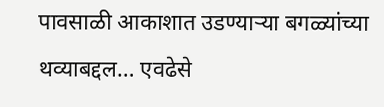पावसाळी आकाशात उडण्याऱ्या बगळ्यांच्या थव्याबद्दल… एवढेसे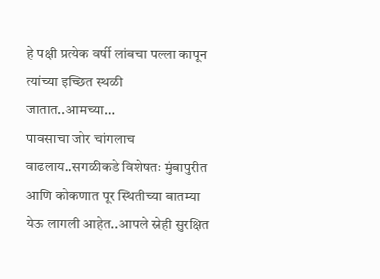हे पक्षी प्रत्येक वर्षी लांबचा पल्ला कापून त्यांच्या इच्छित स्थळी जातात..आमच्या…
पावसाचा जोर चांगलाच वाढलाय..सगळीकडे विशेषतः मुंबापुरीत आणि कोकणात पूर स्थितीच्या बातम्या येऊ लागली आहेत..आपले स्नेही सुरक्षित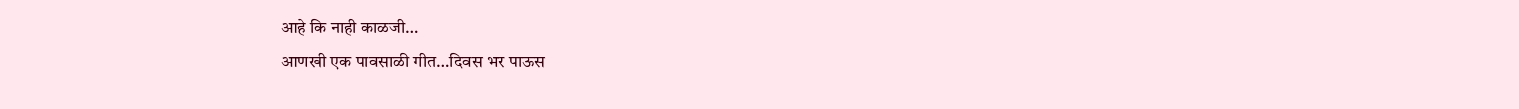आहे कि नाही काळजी…
आणखी एक पावसाळी गीत…दिवस भर पाऊस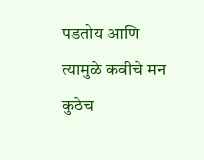पडतोय आणि त्यामुळे कवीचे मन कुठेच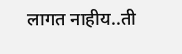लागत नाहीय..ती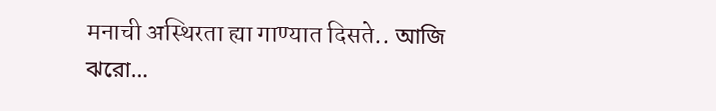मनाची अस्थिरता ह्या गाण्यात दिसते.. আজি ঝরো…